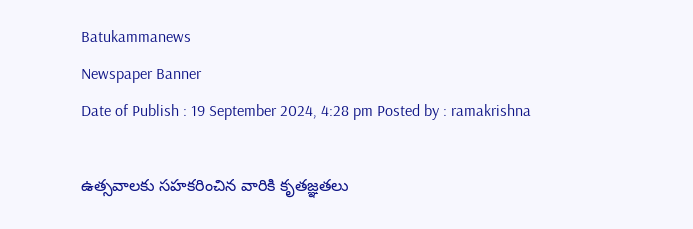Batukammanews
Newspaper Banner
Date of Publish : 19 September 2024, 4:28 pm Posted by : ramakrishna

ఉత్సవాలకు సహకరించిన వారికి కృతజ్ఞతలు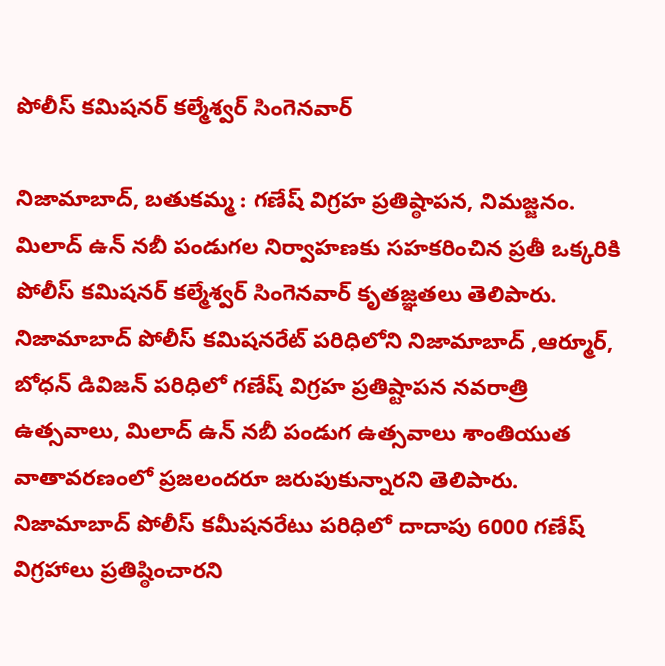పోలీస్ కమిషనర్ కల్మేశ్వర్ సింగెనవార్

నిజామాబాద్, బతుకమ్మ : గణేష్ విగ్రహ ప్రతిష్ఠాపన, నిమజ్జనం. మిలాద్ ఉన్ నబీ పండుగల నిర్వాహణకు సహకరించిన ప్రతీ ఒక్కరికి పోలీస్ కమిషనర్ కల్మేశ్వర్ సింగెనవార్ కృతజ్ఞతలు తెలిపారు.   నిజామాబాద్ పోలీస్ కమిషనరేట్ పరిధిలోని నిజామాబాద్ ,ఆర్మూర్, బోధన్ డివిజన్ పరిధిలో గణేష్ విగ్రహ ప్రతిష్టాపన నవరాత్రి ఉత్సవాలు, మిలాద్ ఉన్ నబీ పండుగ ఉత్సవాలు శాంతియుత వాతావరణంలో ప్రజలందరూ జరుపుకున్నారని తెలిపారు.   నిజామాబాద్ పోలీస్ కమీషనరేటు పరిధిలో దాదాపు 6000 గణేష్ విగ్రహాలు ప్రతిష్ఠించారని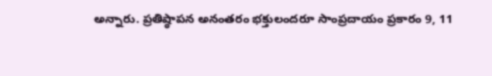అన్నారు. ప్రతిష్ఠాపన అనంతరం భక్తులందరూ సాంప్రదాయం ప్రకారం 9, 11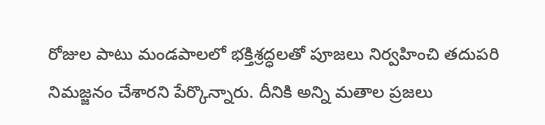రోజుల పాటు మండపాలలో భక్తిశ్రద్ధలతో పూజలు నిర్వహించి తదుపరి నిమజ్జనం చేశారని పేర్కొన్నారు. దీనికి అన్ని మతాల ప్రజలు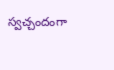స్వచ్చందంగా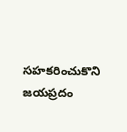సహకరించుకొని జయప్రదం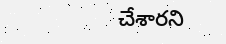చేశారని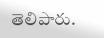తెలిపారు.